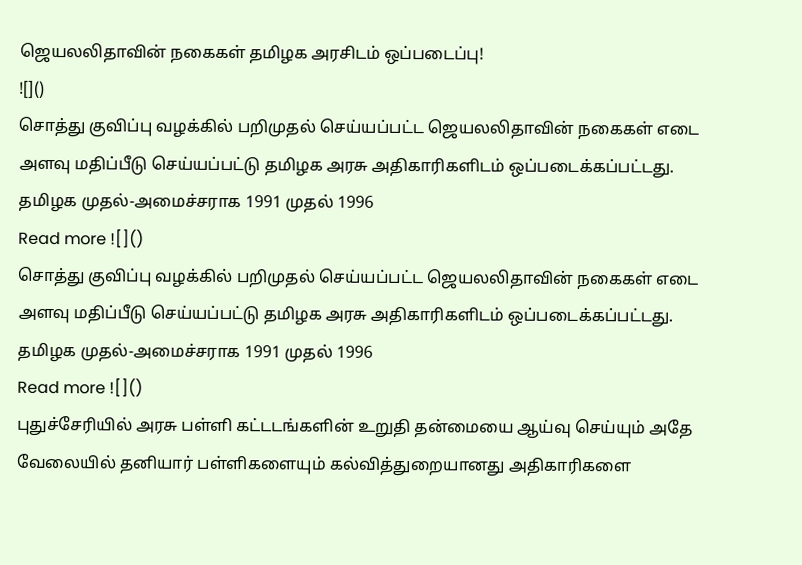ஜெயலலிதாவின் நகைகள் தமிழக அரசிடம் ஒப்படைப்பு!
![]()
சொத்து குவிப்பு வழக்கில் பறிமுதல் செய்யப்பட்ட ஜெயலலிதாவின் நகைகள் எடை அளவு மதிப்பீடு செய்யப்பட்டு தமிழக அரசு அதிகாரிகளிடம் ஒப்படைக்கப்பட்டது. தமிழக முதல்-அமைச்சராக 1991 முதல் 1996
Read more ![]()
சொத்து குவிப்பு வழக்கில் பறிமுதல் செய்யப்பட்ட ஜெயலலிதாவின் நகைகள் எடை அளவு மதிப்பீடு செய்யப்பட்டு தமிழக அரசு அதிகாரிகளிடம் ஒப்படைக்கப்பட்டது. தமிழக முதல்-அமைச்சராக 1991 முதல் 1996
Read more ![]()
புதுச்சேரியில் அரசு பள்ளி கட்டடங்களின் உறுதி தன்மையை ஆய்வு செய்யும் அதே வேலையில் தனியார் பள்ளிகளையும் கல்வித்துறையானது அதிகாரிகளை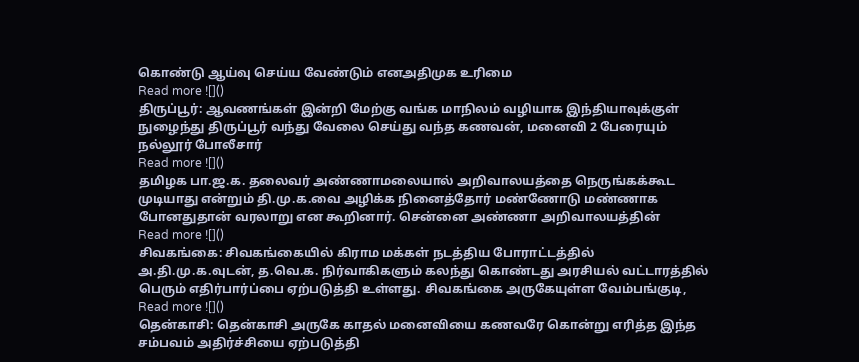கொண்டு ஆய்வு செய்ய வேண்டும் எனஅதிமுக உரிமை
Read more ![]()
திருப்பூர்: ஆவணங்கள் இன்றி மேற்கு வங்க மாநிலம் வழியாக இந்தியாவுக்குள் நுழைந்து திருப்பூர் வந்து வேலை செய்து வந்த கணவன், மனைவி 2 பேரையும் நல்லூர் போலீசார்
Read more ![]()
தமிழக பா.ஜ.க. தலைவர் அண்ணாமலையால் அறிவாலயத்தை நெருங்கக்கூட முடியாது என்றும் தி.மு.க.வை அழிக்க நினைத்தோர் மண்ணோடு மண்ணாக போனதுதான் வரலாறு என கூறினார். சென்னை அண்ணா அறிவாலயத்தின்
Read more ![]()
சிவகங்கை: சிவகங்கையில் கிராம மக்கள் நடத்திய போராட்டத்தில் அ.தி.மு.க.வுடன், த.வெ.க. நிர்வாகிகளும் கலந்து கொண்டது அரசியல் வட்டாரத்தில் பெரும் எதிர்பார்ப்பை ஏற்படுத்தி உள்ளது. சிவகங்கை அருகேயுள்ள வேம்பங்குடி,
Read more ![]()
தென்காசி: தென்காசி அருகே காதல் மனைவியை கணவரே கொன்று எரித்த இந்த சம்பவம் அதிர்ச்சியை ஏற்படுத்தி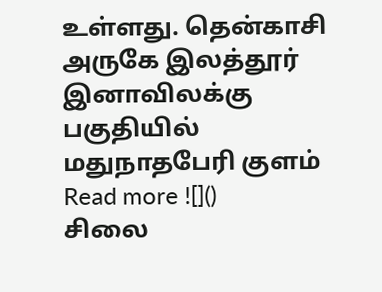உள்ளது. தென்காசி அருகே இலத்தூர் இனாவிலக்கு பகுதியில் மதுநாதபேரி குளம்
Read more ![]()
சிலை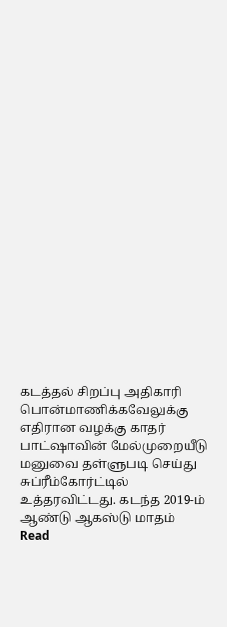கடத்தல் சிறப்பு அதிகாரி பொன்மாணிக்கவேலுக்கு எதிரான வழக்கு காதர் பாட்ஷாவின் மேல்முறையீடு மனுவை தள்ளுபடி செய்து சுப்ரீம்கோர்ட்டில் உத்தரவிட்டது. கடந்த 2019-ம் ஆண்டு ஆகஸ்டு மாதம்
Read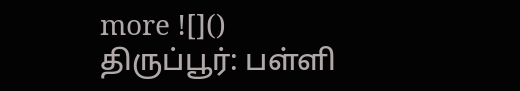more ![]()
திருப்பூர்: பள்ளி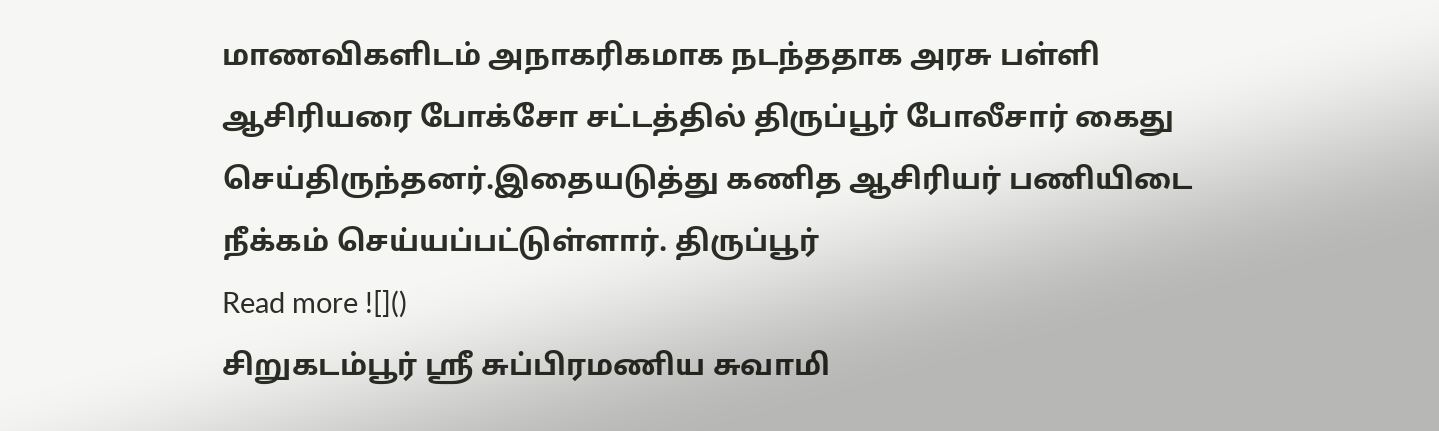மாணவிகளிடம் அநாகரிகமாக நடந்ததாக அரசு பள்ளி ஆசிரியரை போக்சோ சட்டத்தில் திருப்பூர் போலீசார் கைது செய்திருந்தனர்.இதையடுத்து கணித ஆசிரியர் பணியிடை நீக்கம் செய்யப்பட்டுள்ளார். திருப்பூர்
Read more ![]()
சிறுகடம்பூர் ஸ்ரீ சுப்பிரமணிய சுவாமி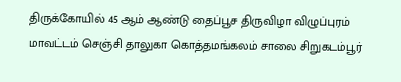திருக்கோயில் 45 ஆம் ஆண்டு தைப்பூச திருவிழா விழுப்புரம் மாவட்டம் செஞ்சி தாலுகா கொத்தமங்கலம் சாலை சிறுகடம்பூர்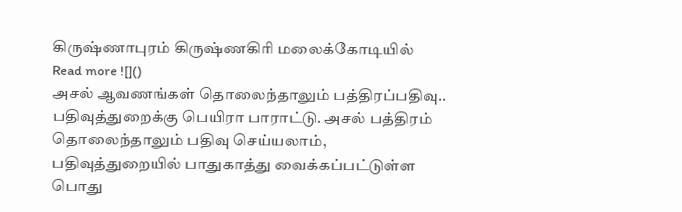கிருஷ்ணாபுரம் கிருஷ்ணகிரி மலைக்கோடியில்
Read more ![]()
அசல் ஆவணங்கள் தொலைந்தாலும் பத்திரப்பதிவு.. பதிவுத்துறைக்கு பெயிரா பாராட்டு. அசல் பத்திரம் தொலைந்தாலும் பதிவு செய்யலாம், பதிவுத்துறையில் பாதுகாத்து வைக்கப்பட்டுள்ள பொது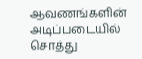ஆவணங்களின் அடிப்படையில் சொத்து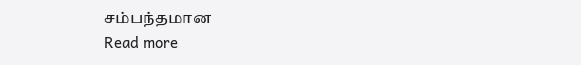சம்பந்தமான
Read more